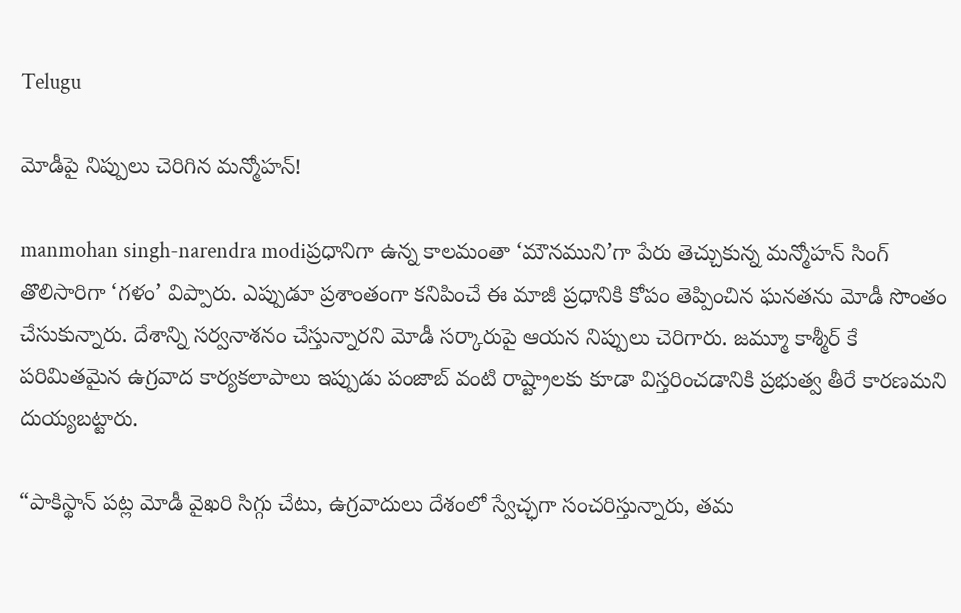Telugu

మోడీపై నిప్పులు చెరిగిన మన్మోహన్!

manmohan singh-narendra modiప్రధానిగా ఉన్న కాలమంతా ‘మౌనముని’గా పేరు తెచ్చుకున్న మన్మోహన్ సింగ్ తొలిసారిగా ‘గళం’ విప్పారు. ఎప్పుడూ ప్రశాంతంగా కనిపించే ఈ మాజీ ప్రధానికి కోపం తెప్పించిన ఘనతను మోడీ సొంతం చేసుకున్నారు. దేశాన్ని సర్వనాశనం చేస్తున్నారని మోడీ సర్కారుపై ఆయన నిప్పులు చెరిగారు. జమ్మూ కాశ్మీర్ కే పరిమితమైన ఉగ్రవాద కార్యకలాపాలు ఇప్పుడు పంజాబ్ వంటి రాష్ట్రాలకు కూడా విస్తరించడానికి ప్రభుత్వ తీరే కారణమని దుయ్యబట్టారు.

“పాకిస్థాన్ పట్ల మోడీ వైఖరి సిగ్గు చేటు, ఉగ్రవాదులు దేశంలో స్వేచ్ఛగా సంచరిస్తున్నారు, తమ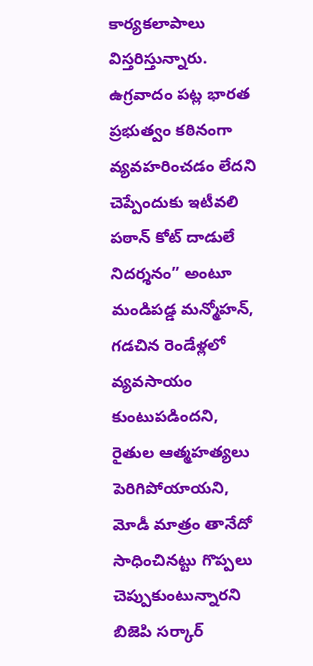కార్యకలాపాలు విస్తరిస్తున్నారు. ఉగ్రవాదం పట్ల భారత ప్రభుత్వం కఠినంగా వ్యవహరించడం లేదని చెప్పేందుకు ఇటీవలి పఠాన్ కోట్ దాడులే నిదర్శనం” అంటూ మండిపడ్డ మన్మోహన్, గడచిన రెండేళ్లలో వ్యవసాయం కుంటుపడిందని, రైతుల ఆత్మహత్యలు పెరిగిపోయాయని, మోడీ మాత్రం తానేదో సాధించినట్టు గొప్పలు చెప్పుకుంటున్నారని బిజెపి సర్కార్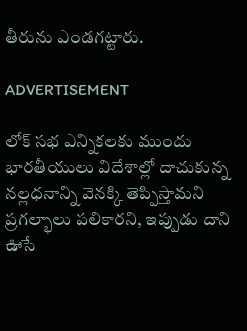తీరును ఎండగట్టారు.

ADVERTISEMENT

లోక్ సభ ఎన్నికలకు ముందు భారతీయులు విదేశాల్లో దాచుకున్న నల్లధనాన్ని వెనక్కి తెప్పిస్తామని ప్రగల్భాలు పలికారని, ఇప్పుడు దాని ఊసే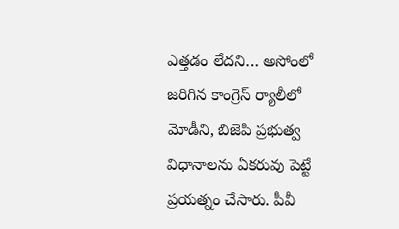ఎత్తడం లేదని… అసోంలో జరిగిన కాంగ్రెస్ ర్యాలీలో మోడీని, బిజెపి ప్రభుత్వ విధానాలను ఏకరువు పెట్టే ప్రయత్నం చేసారు. పీవీ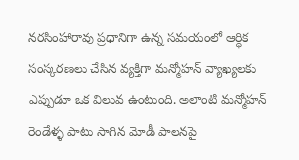నరసింహారావు ప్రధానిగా ఉన్న సమయంలో ఆర్ధిక సంస్కరణలు చేసిన వ్యక్తిగా మన్మోహన్ వ్యాఖ్యలకు ఎప్పుడూ ఒక విలువ ఉంటుంది. అలాంటి మన్మోహన్ రెండేళ్ళ పాటు సాగిన మోడీ పాలనపై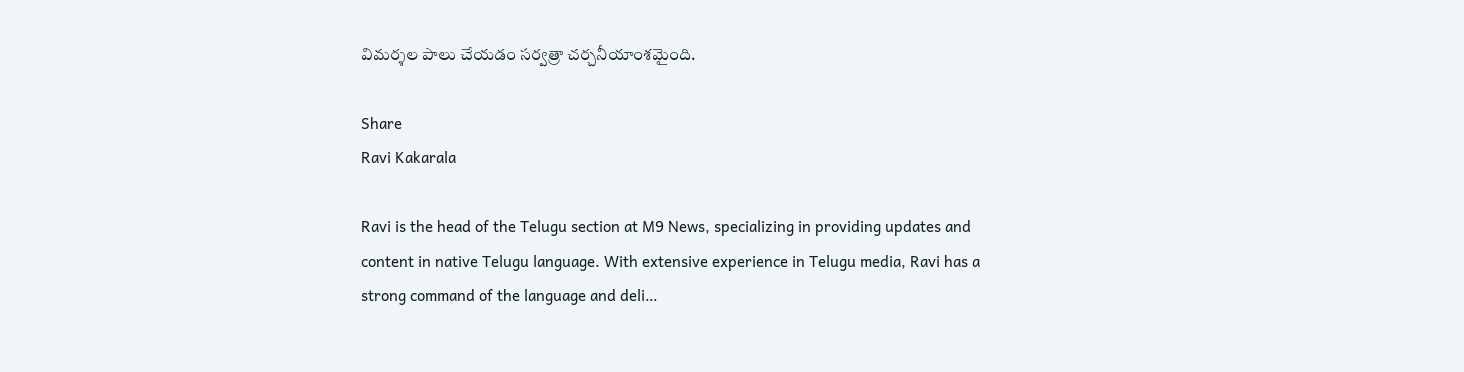విమర్శల పాలు చేయడం సర్వత్రా చర్చనీయాంశమైంది.

Share
Ravi Kakarala

Ravi is the head of the Telugu section at M9 News, specializing in providing updates and content in native Telugu language. With extensive experience in Telugu media, Ravi has a strong command of the language and deli…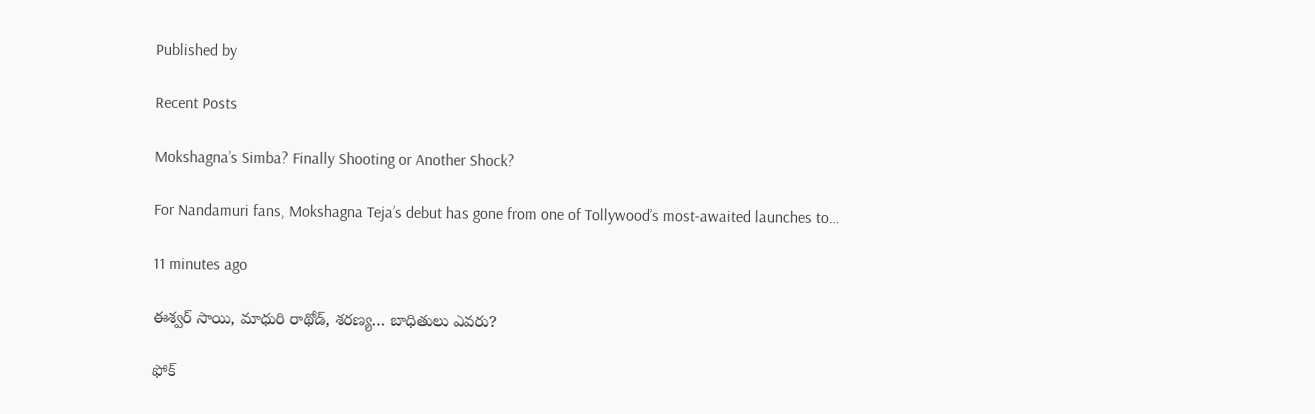Published by

Recent Posts

Mokshagna’s Simba? Finally Shooting or Another Shock?

For Nandamuri fans, Mokshagna Teja’s debut has gone from one of Tollywood’s most-awaited launches to…

11 minutes ago

ఈశ్వర్ సాయి, మాధురి రాథోడ్, శరణ్య… బాధితులు ఎవరు?

ఫోక్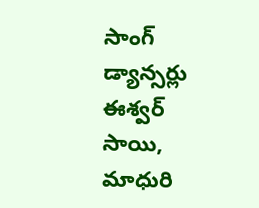సాంగ్ డ్యాన్సర్లు ఈశ్వర్ సాయి, మాధురి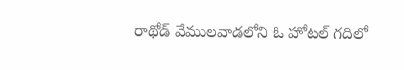రాథోడ్ వేములవాడలోని ఓ హోటల్ గదిలో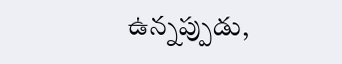ఉన్నప్పుడు,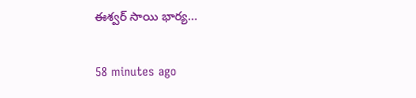ఈశ్వర్ సాయి భార్య…

58 minutes ago